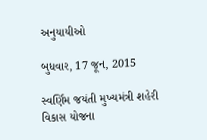અનુયાયીઓ

બુધવાર, 17 જૂન, 2015

સ્વર્ણિમ જયંતી મુખ્યમંત્રી શહેરી વિકાસ યોજના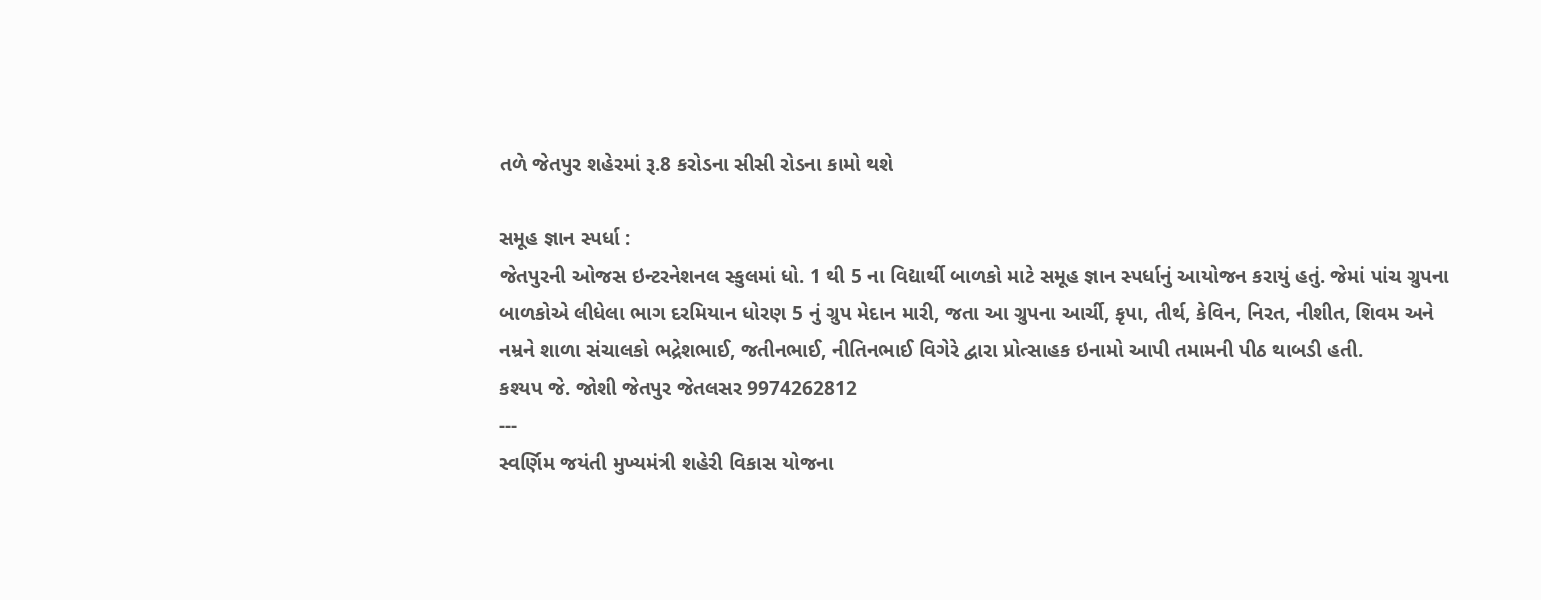તળે જેતપુર શહેરમાં રૂ.8 કરોડના સીસી રોડના કામો થશે

સમૂહ જ્ઞાન સ્પર્ધા :
જેતપુરની ઓજસ ઇન્ટરનેશનલ સ્કુલમાં ધો. 1 થી 5 ના વિદ્યાર્થી બાળકો માટે સમૂહ જ્ઞાન સ્પર્ધાનું આયોજન કરાયું હતું. જેમાં પાંચ ગ્રુપના બાળકોએ લીધેલા ભાગ દરમિયાન ધોરણ 5 નું ગ્રુપ મેદાન મારી, જતા આ ગ્રુપના આર્ચી, કૃપા, તીર્થ, કેવિન, નિરત, નીશીત, શિવમ અને નમ્રને શાળા સંચાલકો ભદ્રેશભાઈ, જતીનભાઈ, નીતિનભાઈ વિગેરે દ્વારા પ્રોત્સાહક ઇનામો આપી તમામની પીઠ થાબડી હતી.
કશ્યપ જે. જોશી જેતપુર જેતલસર 9974262812
---
સ્વર્ણિમ જયંતી મુખ્યમંત્રી શહેરી વિકાસ યોજના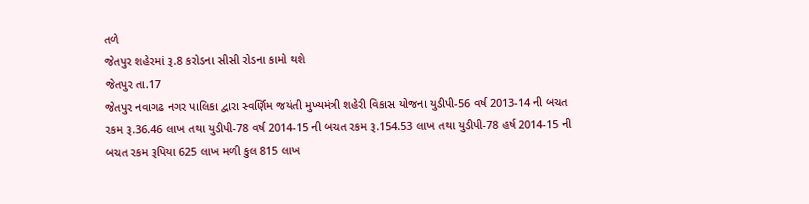તળે
જેતપુર શહેરમાં રૂ.8 કરોડના સીસી રોડના કામો થશે
જેતપુર તા.17
જેતપુર નવાગઢ નગર પાલિકા દ્વારા સ્વર્ણિમ જયંતી મુખ્યમંત્રી શહેરી વિકાસ યોજના યુડીપી-56 વર્ષ 2013-14 ની બચત રકમ રૂ.36.46 લાખ તથા યુડીપી-78 વર્ષ 2014-15 ની બચત રકમ રૂ.154.53 લાખ તથા યુડીપી-78 હર્ષ 2014-15 ની બચત રકમ રૂપિયા 625 લાખ મળી કુલ 815 લાખ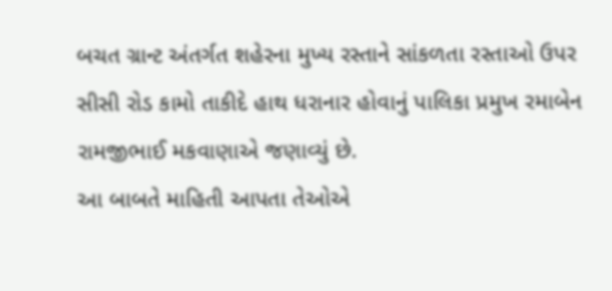બચત ગ્રાન્ટ અંતર્ગત શહેરના મુખ્ય રસ્તાને સાંકળતા રસ્તાઓ ઉપર સીસી રોડ કામો તાકીદે હાથ ધરાનાર હોવાનું પાલિકા પ્રમુખ રમાબેન રામજીભાઈ મકવાણાએ જણાવ્યું છે.
આ બાબતે માહિતી આપતા તેઓએ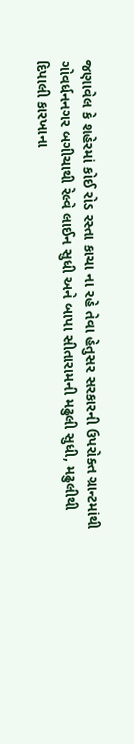જણાવેલ કે શહેરમાં કોઈ રોડ રસ્તા કાચા ના રહે તેવા હેતુસર સરકારની ઉપરોક્ત ગ્રાન્ટમાંથી ગોવર્ધનનગર બગીચાથી રેલ્વે લાઈન સુધી અને બાપા સીતારામની મઢુલી સુધી, મઢુલીથી દિપાલી કારખાના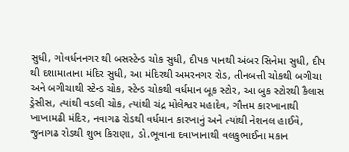સુધી, ગોવર્ધનનગર થી બસસ્ટેન્ડ ચોક સુધી, દીપક પાનથી અંબર સિનેમા સુધી, દીપ થી દશામાતાના મંદિર સુધી, આ મંદિરથી અમરનગર રોડ, તીનબત્તી ચોકથી બગીચા અને બગીચાથી સ્ટેન્ડ ચોક, સ્ટેન્ડ ચોકથી વર્ધમાન બૂક સ્ટોર, આ બુક સ્ટોરથી કૈલાસ ડ્રેસીસ, ત્યાંથી વડલી ચોક, ત્યાંથી ચંદ્ર મોલેશ્વર મહાદેવ, ગૌત્તમ કારખાનાથી ખાખામઢી મંદિર, નવાગઢ રોડથી વર્ધમાન કારખાનું અને ત્યાંથી નેશનલ હાઈવે, જુનાગઢ રોડથી શુભ કિરાણા, ડો.ભૂવાના દવાખાનાથી વલકુભાઈના મકાન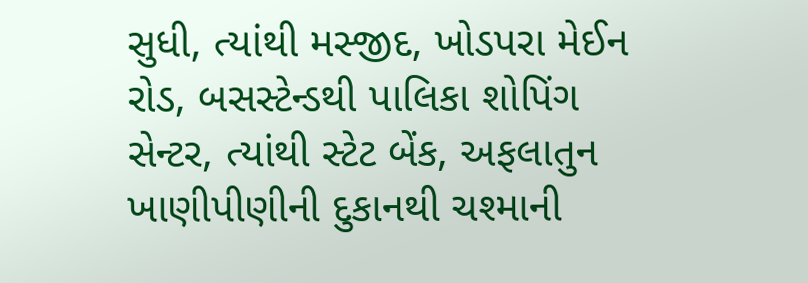સુધી, ત્યાંથી મસ્જીદ, ખોડપરા મેઈન રોડ, બસસ્ટેન્ડથી પાલિકા શોપિંગ સેન્ટર, ત્યાંથી સ્ટેટ બેંક, અફલાતુન ખાણીપીણીની દુકાનથી ચશ્માની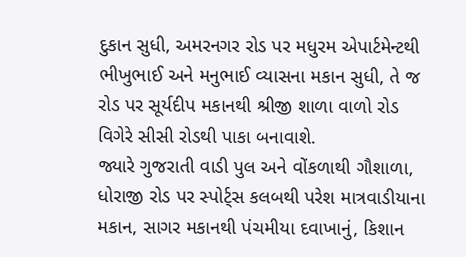દુકાન સુધી, અમરનગર રોડ પર મધુરમ એપાર્ટમેન્ટથી ભીખુભાઈ અને મનુભાઈ વ્યાસના મકાન સુધી, તે જ રોડ પર સૂર્યદીપ મકાનથી શ્રીજી શાળા વાળો રોડ વિગેરે સીસી રોડથી પાકા બનાવાશે.
જ્યારે ગુજરાતી વાડી પુલ અને વોંકળાથી ગૌશાળા, ધોરાજી રોડ પર સ્પોર્ટ્સ કલબથી પરેશ માત્રવાડીયાના મકાન, સાગર મકાનથી પંચમીયા દવાખાનું, કિશાન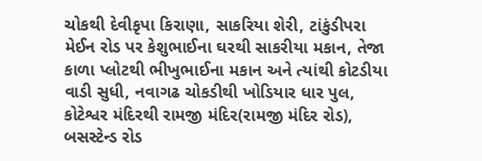ચોકથી દેવીકૃપા કિરાણા, સાકરિયા શેરી, ટાંકુંડીપરા મેઈન રોડ પર કેશુભાઈના ઘરથી સાકરીયા મકાન, તેજા કાળા પ્લોટથી ભીખુભાઈના મકાન અને ત્યાંથી કોટડીયા વાડી સુધી, નવાગઢ ચોકડીથી ખોડિયાર ધાર પુલ, કોટેશ્વર મંદિરથી રામજી મંદિર(રામજી મંદિર રોડ), બસસ્ટેન્ડ રોડ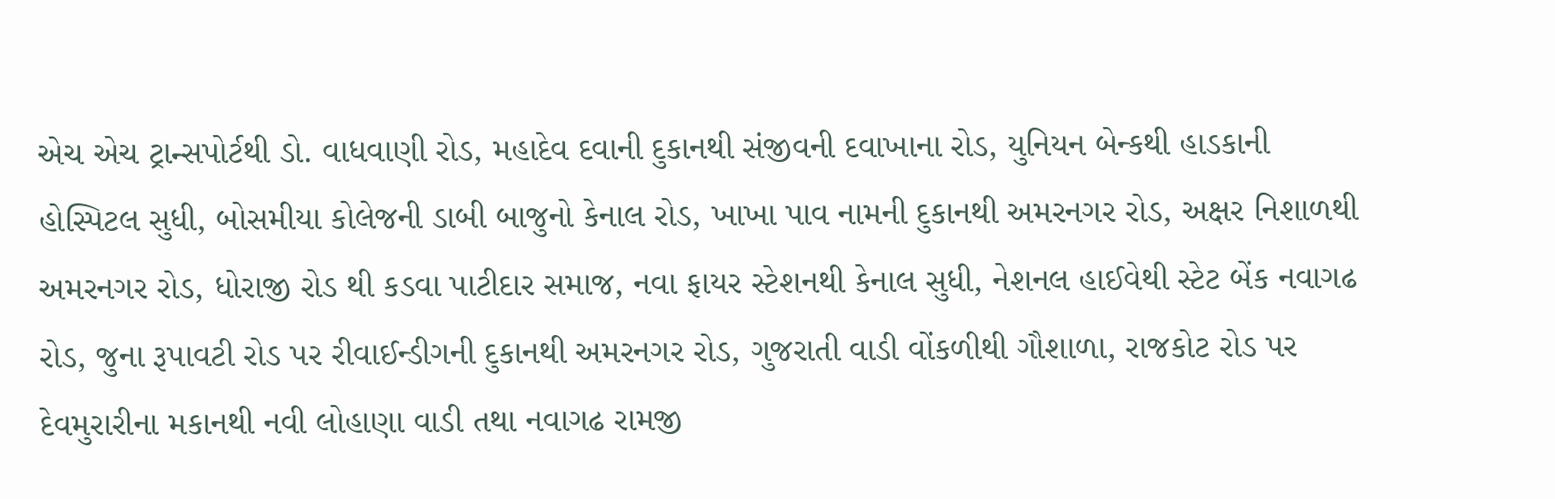એચ એચ ટ્રાન્સપોર્ટથી ડો. વાધવાણી રોડ, મહાદેવ દવાની દુકાનથી સંજીવની દવાખાના રોડ, યુનિયન બેન્કથી હાડકાની હોસ્પિટલ સુધી, બોસમીયા કોલેજની ડાબી બાજુનો કેનાલ રોડ, ખાખા પાવ નામની દુકાનથી અમરનગર રોડ, અક્ષર નિશાળથી અમરનગર રોડ, ધોરાજી રોડ થી કડવા પાટીદાર સમાજ, નવા ફાયર સ્ટેશનથી કેનાલ સુધી, નેશનલ હાઈવેથી સ્ટેટ બેંક નવાગઢ રોડ, જુના રૂપાવટી રોડ પર રીવાઈન્ડીગની દુકાનથી અમરનગર રોડ, ગુજરાતી વાડી વોંકળીથી ગૌશાળા, રાજકોટ રોડ પર દેવમુરારીના મકાનથી નવી લોહાણા વાડી તથા નવાગઢ રામજી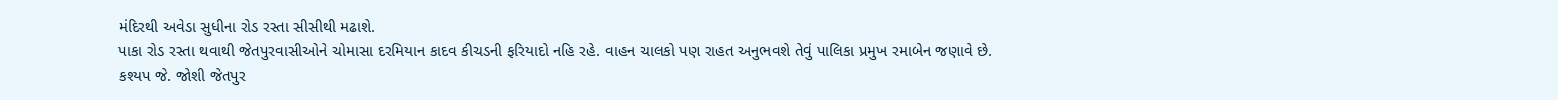મંદિરથી અવેડા સુધીના રોડ રસ્તા સીસીથી મઢાશે.
પાકા રોડ રસ્તા થવાથી જેતપુરવાસીઓને ચોમાસા દરમિયાન કાદવ કીચડની ફરિયાદો નહિ રહે. વાહન ચાલકો પણ રાહત અનુભવશે તેવું પાલિકા પ્રમુખ રમાબેન જણાવે છે.
કશ્યપ જે. જોશી જેતપુર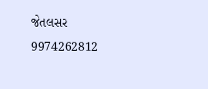જેતલસર 9974262812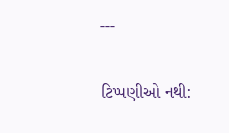---

ટિપ્પણીઓ નથી: